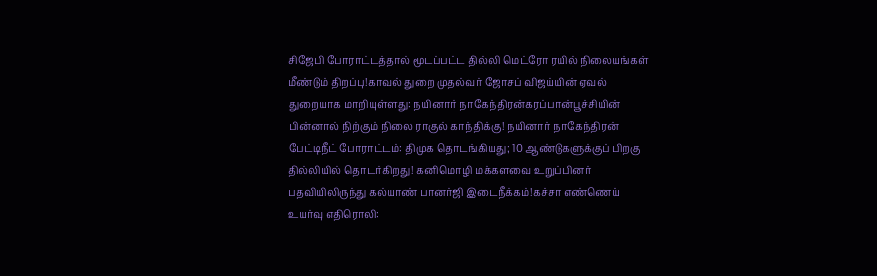சிஜேபி போராட்டத்தால் மூடப்பட்ட தில்லி மெட்ரோ ரயில் நிலையங்கள் மீண்டும் திறப்பு!காவல் துறை முதல்வர் ஜோசப் விஜய்யின் ஏவல் துறையாக மாறியுள்ளது: நயினார் நாகேந்திரன்கரப்பான்பூச்சியின் பின்னால் நிற்கும் நிலை ராகுல் காந்திக்கு! நயினார் நாகேந்திரன் பேட்டிநீட் போராட்டம்: திமுக தொடங்கியது; 10 ஆண்டுகளுக்குப் பிறகு தில்லியில் தொடர்கிறது! கனிமொழி மக்களவை உறுப்பினர் பதவியிலிருந்து கல்யாண் பானர்ஜி இடைநீக்கம்!கச்சா எண்ணெய் உயர்வு எதிரொலி: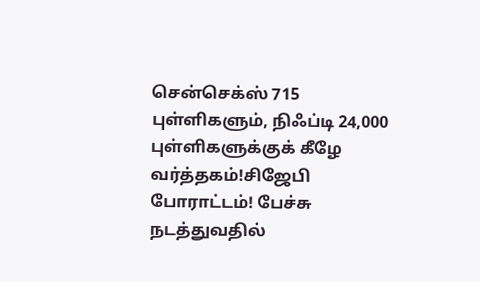சென்செக்ஸ் 715 புள்ளிகளும், நிஃப்டி 24,000 புள்ளிகளுக்குக் கீழே வர்த்தகம்!சிஜேபி போராட்டம்! பேச்சு நடத்துவதில்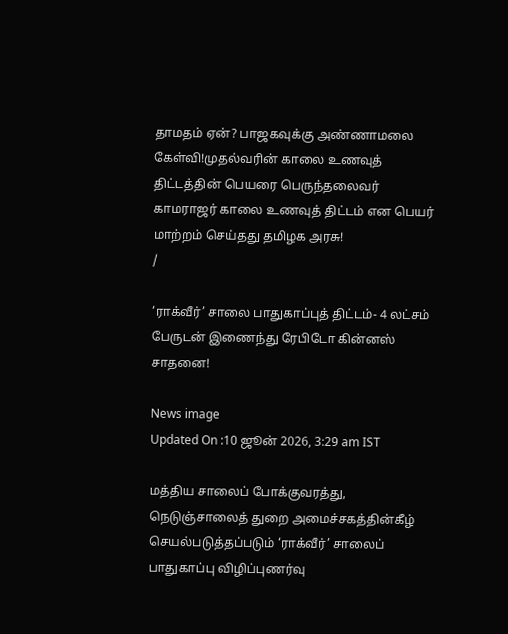தாமதம் ஏன்? பாஜகவுக்கு அண்ணாமலை கேள்வி!முதல்வரின் காலை உணவுத் திட்டத்தின் பெயரை பெருந்தலைவர் காமராஜர் காலை உணவுத் திட்டம் என பெயர் மாற்றம் செய்தது தமிழக அரசு!
/

‘ராக்வீர்’ சாலை பாதுகாப்புத் திட்டம்- 4 லட்சம் பேருடன் இணைந்து ரேபிடோ கின்னஸ் சாதனை!

News image
Updated On :10 ஜூன் 2026, 3:29 am IST

மத்திய சாலைப் போக்குவரத்து, நெடுஞ்சாலைத் துறை அமைச்சகத்தின்கீழ் செயல்படுத்தப்படும் ‘ராக்வீர்’ சாலைப் பாதுகாப்பு விழிப்புணர்வு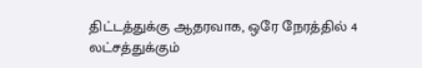திட்டத்துக்கு ஆதரவாக, ஒரே நேரத்தில் 4 லட்சத்துக்கும்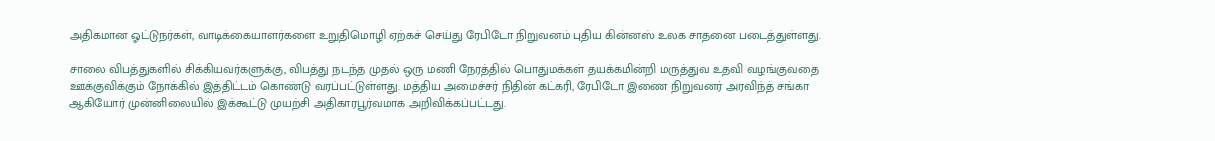அதிகமான ஓட்டுநர்கள், வாடிக்கையாளர்களை உறுதிமொழி ஏற்கச் செய்து ரேபிடோ நிறுவனம் புதிய கின்னஸ் உலக சாதனை படைத்துள்ளது.

சாலை விபத்துகளில் சிக்கியவர்களுக்கு, விபத்து நடந்த முதல் ஒரு மணி நேரத்தில் பொதுமக்கள் தயக்கமின்றி மருத்துவ உதவி வழங்குவதை ஊக்குவிக்கும் நோக்கில் இத்திட்டம் கொண்டு வரப்பட்டுள்ளது. மத்திய அமைச்சர் நிதின் கட்கரி, ரேபிடோ இணை நிறுவனர் அரவிந்த் சங்கா ஆகியோர் முன்னிலையில் இக்கூட்டு முயற்சி அதிகாரபூர்வமாக அறிவிக்கப்பட்டது.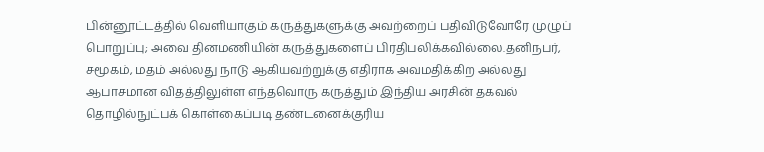பின்னூட்டத்தில் வெளியாகும் கருத்துகளுக்கு அவற்றைப் பதிவிடுவோரே முழுப் பொறுப்பு; அவை தினமணியின் கருத்துகளைப் பிரதிபலிக்கவில்லை.தனிநபர், சமூகம், மதம் அல்லது நாடு ஆகியவற்றுக்கு எதிராக அவமதிக்கிற அல்லது ஆபாசமான விதத்திலுள்ள எந்தவொரு கருத்தும் இந்திய அரசின் தகவல் தொழில்நுட்பக் கொள்கைப்படி தண்டனைக்குரிய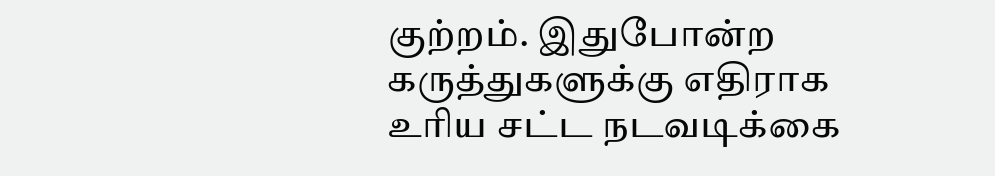குற்றம். இதுபோன்ற கருத்துகளுக்கு எதிராக உரிய சட்ட நடவடிக்கை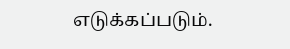எடுக்கப்படும்.